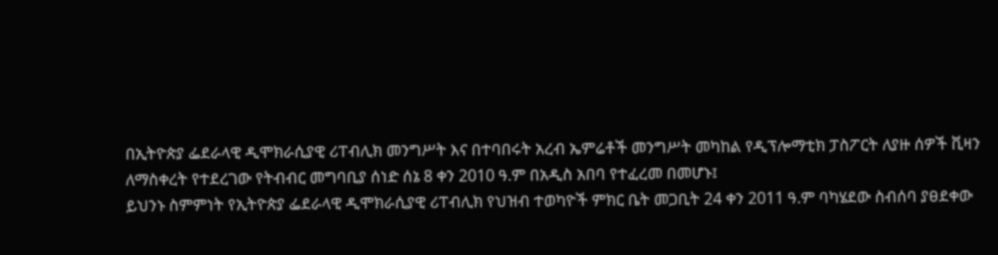በኢትዮጵያ ፌደራላዊ ዲሞክራሲያዊ ሪፐብሊክ መንግሥት እና በተባበሩት አረብ ኤምሬቶች መንግሥት መካከል የዲፕሎማቲክ ፓስፖርት ለያዙ ሰዎች ቪዛን ለማስቀረት የተደረገው የትብብር መግባቢያ ሰነድ ሰኔ 8 ቀን 2010 ዓ.ም በአዲስ አበባ የተፈረመ በመሆኑ፤
ይህንኑ ስምምነት የኢትዮጵያ ፌደራላዊ ዲሞክራሲያዊ ሪፐብሊክ የህዝብ ተወካዮች ምክር ቤት መጋቢት 24 ቀን 2011 ዓ.ም ባካሄደው ስብሰባ ያፀደቀው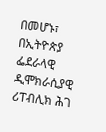በመሆኑ፣
በኢትዮጵያ ፌደራላዊ ዲሞክራሲያዊ ሪፐብሊክ ሕገ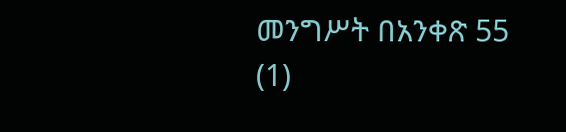መንግሥት በአንቀጽ 55 (1)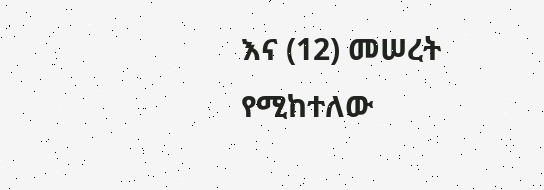እና (12) መሠረት የሚከተለው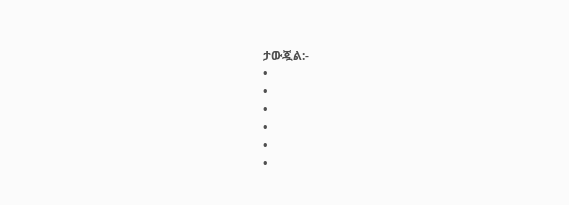ታውጇል:-
•
•
•
•
•
•